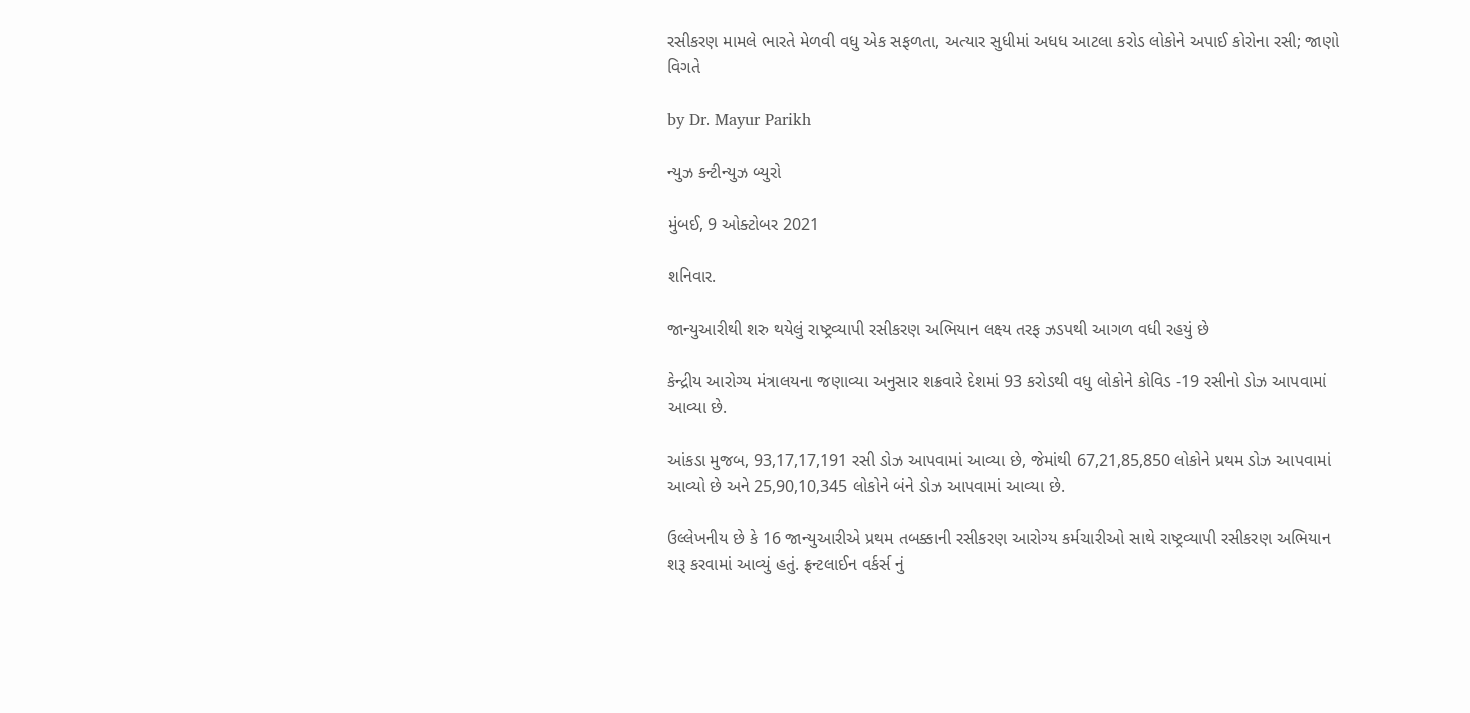રસીકરણ મામલે ભારતે મેળવી વધુ એક સફળતા, અત્યાર સુધીમાં અધધ આટલા કરોડ લોકોને અપાઈ કોરોના રસી; જાણો વિગતે

by Dr. Mayur Parikh

ન્યુઝ કન્ટીન્યુઝ બ્યુરો

મુંબઈ, 9 ઓક્ટોબર 2021

શનિવાર.

જાન્યુઆરીથી શરુ થયેલું રાષ્ટ્રવ્યાપી રસીકરણ અભિયાન લક્ષ્‍ય તરફ ઝડપથી આગળ વધી રહયું છે

કેન્દ્રીય આરોગ્ય મંત્રાલયના જણાવ્યા અનુસાર શક્રવારે દેશમાં 93 કરોડથી વધુ લોકોને કોવિડ -19 રસીનો ડોઝ આપવામાં આવ્યા છે.

આંકડા મુજબ, 93,17,17,191 રસી ડોઝ આપવામાં આવ્યા છે, જેમાંથી 67,21,85,850 લોકોને પ્રથમ ડોઝ આપવામાં આવ્યો છે અને 25,90,10,345 લોકોને બંને ડોઝ આપવામાં આવ્યા છે.

ઉલ્લેખનીય છે કે 16 જાન્યુઆરીએ પ્રથમ તબક્કાની રસીકરણ આરોગ્ય કર્મચારીઓ સાથે રાષ્ટ્રવ્યાપી રસીકરણ અભિયાન શરૂ કરવામાં આવ્યું હતું. ફ્રન્ટલાઈન વર્કર્સ નું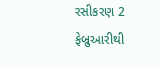રસીકરણ 2 ફેબ્રુઆરીથી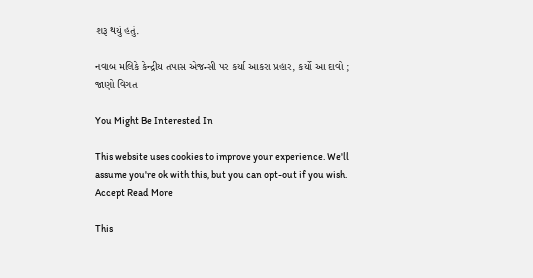શરૂ થયું હતું.

નવાબ મલિકે કેન્દ્રીય તપાસ એજન્સી પર કર્યા આકરા પ્રહાર, કર્યો આ દાવો ; જાણો વિગત

You Might Be Interested In

This website uses cookies to improve your experience. We'll assume you're ok with this, but you can opt-out if you wish. Accept Read More

This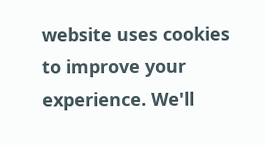website uses cookies to improve your experience. We'll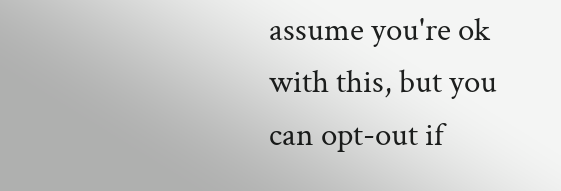assume you're ok with this, but you can opt-out if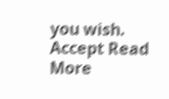you wish. Accept Read More